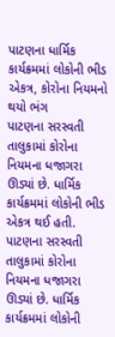પાટણના ધાર્મિક કાર્યક્રમમાં લોકોની ભીડ એકત્ર, કોરોના નિયમનો થયો ભંગ
પાટણના સરસ્વતી તાલુકામાં કોરોના નિયમના ધજાગરા ઊડ્યાં છે. ધાર્મિક કાર્યક્રમમાં લોકોની ભીડ એકત્ર થઈ હતી.
પાટણના સરસ્વતી તાલુકામાં કોરોના નિયમના ધજાગરા ઊડ્યાં છે. ધાર્મિક કાર્યક્રમમાં લોકોની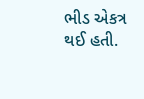ભીડ એકત્ર થઈ હતી.